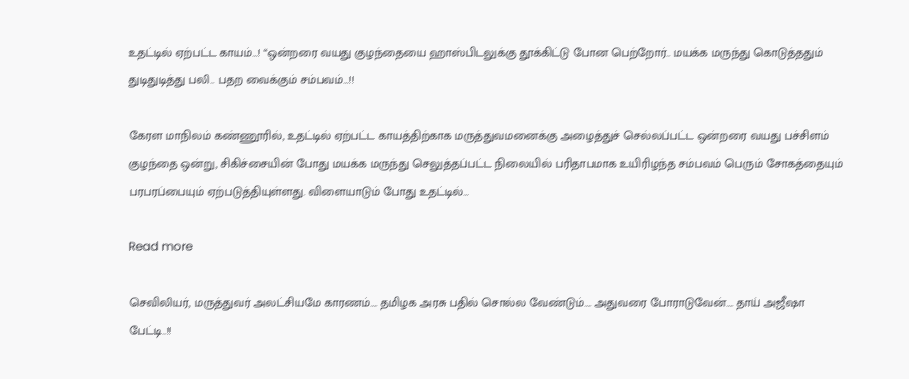உதட்டில் ஏற்பட்ட காயம்…! “ஒன்றரை வயது குழந்தையை ஹாஸ்பிடலுக்கு தூக்கிட்டு போன பெற்றோர்.. மயக்க மருந்து கொடுத்ததும் துடிதுடித்து பலி.. பதற வைக்கும் சம்பவம்…!!

கேரள மாநிலம் கண்ணூரில், உதட்டில் ஏற்பட்ட காயத்திற்காக மருத்துவமனைக்கு அழைத்துச் செல்லப்பட்ட ஒன்றரை வயது பச்சிளம் குழந்தை ஒன்று, சிகிச்சையின் போது மயக்க மருந்து செலுத்தப்பட்ட நிலையில் பரிதாபமாக உயிரிழந்த சம்பவம் பெரும் சோகத்தையும் பரபரப்பையும் ஏற்படுத்தியுள்ளது. விளையாடும் போது உதட்டில்…

Read more

செவிலியர், மருத்துவர் அலட்சியமே காரணம்…. தமிழக அரசு பதில் சொல்ல வேண்டும்…. அதுவரை போராடுவேன்…. தாய் அஜீஷா பேட்டி..!!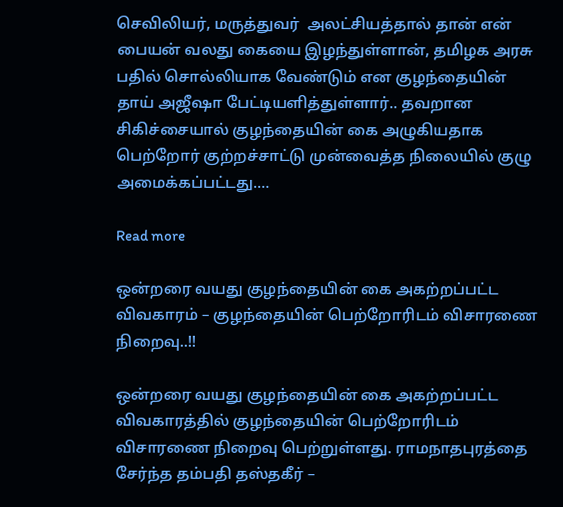செவிலியர், மருத்துவர்  அலட்சியத்தால் தான் என் பையன் வலது கையை இழந்துள்ளான், தமிழக அரசு  பதில் சொல்லியாக வேண்டும் என குழந்தையின் தாய் அஜீஷா பேட்டியளித்துள்ளார்.. தவறான சிகிச்சையால் குழந்தையின் கை அழுகியதாக பெற்றோர் குற்றச்சாட்டு முன்வைத்த நிலையில் குழு அமைக்கப்பட்டது.…

Read more

ஒன்றரை வயது குழந்தையின் கை அகற்றப்பட்ட விவகாரம் – குழந்தையின் பெற்றோரிடம் விசாரணை நிறைவு..!!

ஒன்றரை வயது குழந்தையின் கை அகற்றப்பட்ட விவகாரத்தில் குழந்தையின் பெற்றோரிடம் விசாரணை நிறைவு பெற்றுள்ளது. ராமநாதபுரத்தை சேர்ந்த தம்பதி தஸ்தகீர் –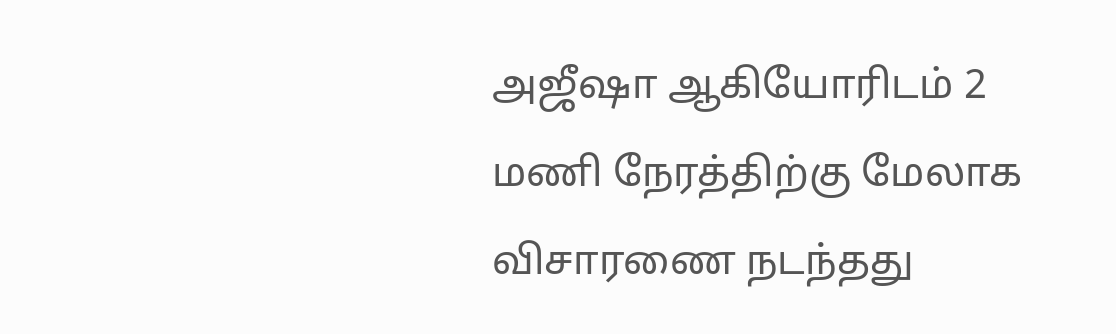அஜீஷா ஆகியோரிடம் 2 மணி நேரத்திற்கு மேலாக விசாரணை நடந்தது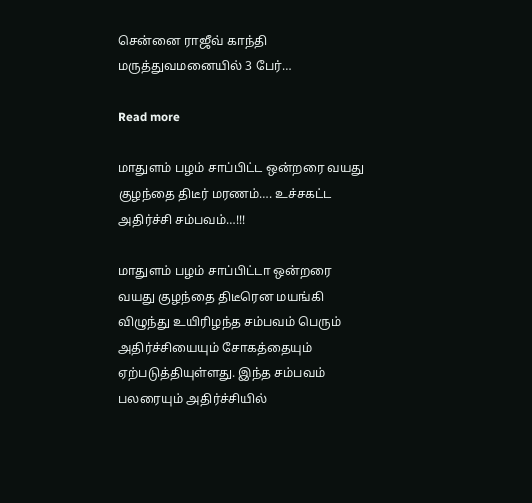சென்னை ராஜீவ் காந்தி மருத்துவமனையில் 3 பேர்…

Read more

மாதுளம் பழம் சாப்பிட்ட ஒன்றரை வயது குழந்தை திடீர் மரணம்…. உச்சகட்ட அதிர்ச்சி சம்பவம்…!!!

மாதுளம் பழம் சாப்பிட்டா ஒன்றரை வயது குழந்தை திடீரென மயங்கி விழுந்து உயிரிழந்த சம்பவம் பெரும் அதிர்ச்சியையும் சோகத்தையும் ஏற்படுத்தியுள்ளது. இந்த சம்பவம் பலரையும் அதிர்ச்சியில்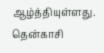ஆழ்த்தியுள்ளது. தென்காசி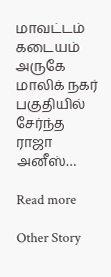மாவட்டம் கடையம் அருகே மாலிக் நகர் பகுதியில் சேர்ந்த ராஜா அனீஸ்…

Read more

Other Story